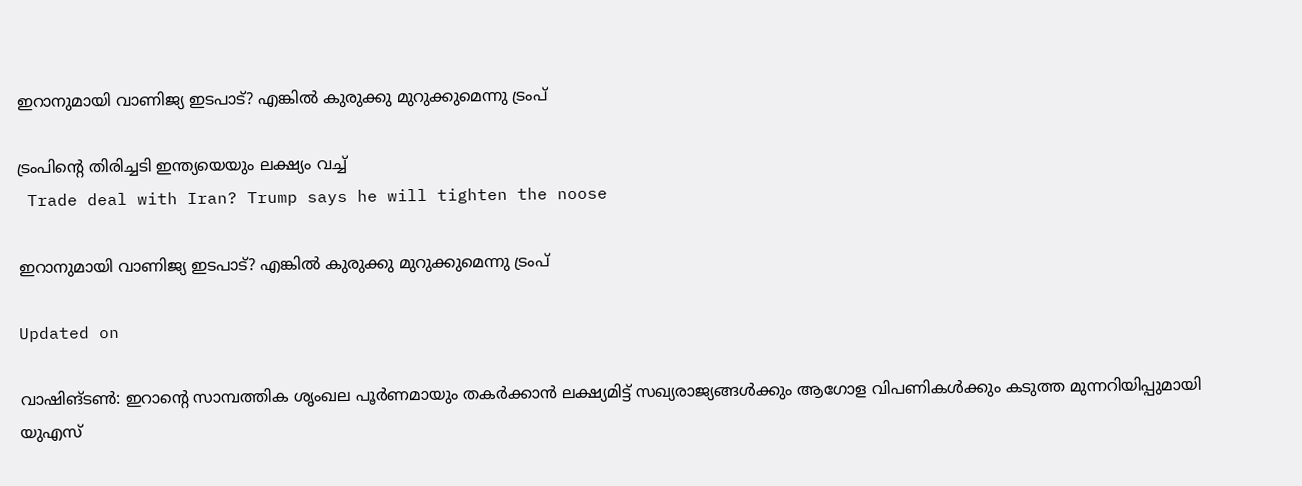ഇറാനുമായി വാണിജ്യ ഇടപാട്? എങ്കിൽ കുരുക്കു മുറുക്കുമെന്നു ട്രംപ്

ട്രംപിന്‍റെ തിരിച്ചടി ഇന്ത്യയെയും ലക്ഷ്യം വച്ച്
 Trade deal with Iran? Trump says he will tighten the noose

ഇറാനുമായി വാണിജ്യ ഇടപാട്? എങ്കിൽ കുരുക്കു മുറുക്കുമെന്നു ട്രംപ്

Updated on

വാഷിങ്ടൺ: ഇറാന്‍റെ സാമ്പത്തിക ശൃംഖല പൂർണമായും തകർക്കാൻ ലക്ഷ്യമിട്ട് സഖ്യരാജ്യങ്ങൾക്കും ആഗോള വിപണികൾക്കും കടുത്ത മുന്നറിയിപ്പുമായി യുഎസ്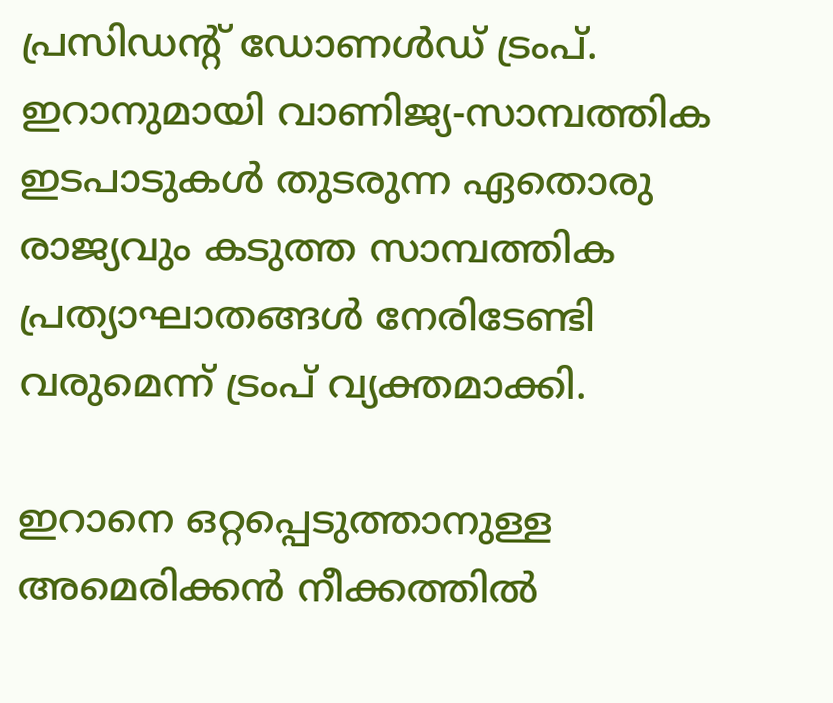പ്രസിഡന്‍റ് ഡോണൾഡ് ട്രംപ്. ഇറാനുമായി വാണിജ്യ-സാമ്പത്തിക ഇടപാടുകൾ തുടരുന്ന ഏതൊരു രാജ്യവും കടുത്ത സാമ്പത്തിക പ്രത്യാഘാതങ്ങൾ നേരിടേണ്ടി വരുമെന്ന് ട്രംപ് വ്യക്തമാക്കി.

ഇറാനെ ഒറ്റപ്പെടുത്താനുള്ള അമെരിക്കൻ നീക്കത്തിൽ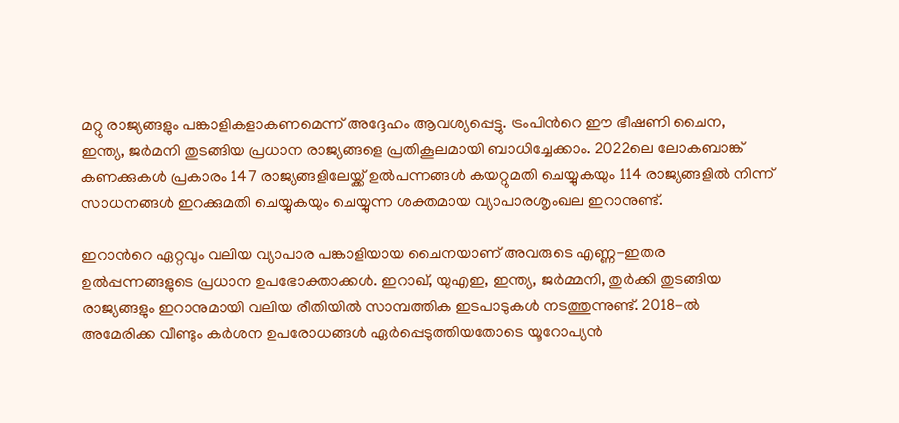മറ്റു രാജ്യങ്ങളും പങ്കാളികളാകണമെന്ന് അദ്ദേഹം ആവശ്യപ്പെട്ടു. ട്രംപിന്‍റെ ഈ ഭീഷണി ചൈന, ഇന്ത്യ, ജർമനി തുടങ്ങിയ പ്രധാന രാജ്യങ്ങളെ പ്രതികൂലമായി ബാധിച്ചേക്കാം. 2022ലെ ലോകബാങ്ക് കണക്കുകൾ പ്രകാരം 147 രാജ്യങ്ങളിലേയ്ക്ക് ഉൽപന്നങ്ങൾ കയറ്റുമതി ചെയ്യുകയും 114 രാജ്യങ്ങളിൽ നിന്ന് സാധനങ്ങൾ ഇറക്കുമതി ചെയ്യുകയും ചെയ്യുന്ന ശക്തമായ വ്യാപാരശൃംഖല ഇറാനുണ്ട്.

ഇറാന്‍റെ ഏറ്റവും വലിയ വ്യാപാര പങ്കാളിയായ ചൈനയാണ് അവരുടെ എണ്ണ-ഇതര ഉൽപ്പന്നങ്ങളുടെ പ്രധാന ഉപഭോക്താക്കൾ. ഇറാഖ്, യുഎഇ, ഇന്ത്യ, ജർമ്മനി, തുർക്കി തുടങ്ങിയ രാജ്യങ്ങളും ഇറാനുമായി വലിയ രീതിയിൽ സാമ്പത്തിക ഇടപാടുകൾ നടത്തുന്നുണ്ട്. 2018-ൽ അമേരിക്ക വീണ്ടും കർശന ഉപരോധങ്ങൾ ഏർപ്പെടുത്തിയതോടെ യൂറോപ്യൻ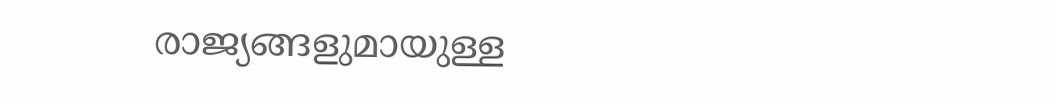രാജ്യങ്ങളുമായുള്ള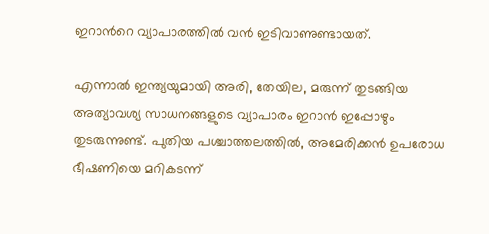ഇറാന്‍റെ വ്യാപാരത്തിൽ വൻ ഇടിവാണുണ്ടായത്.

എന്നാൽ ഇന്ത്യയുമായി അരി, തേയില, മരുന്ന് തുടങ്ങിയ അത്യാവശ്യ സാധനങ്ങളുടെ വ്യാപാരം ഇറാൻ ഇപ്പോഴും തുടരുന്നുണ്ട്. പുതിയ പശ്ചാത്തലത്തിൽ, അമേരിക്കൻ ഉപരോധ ഭീഷണിയെ മറികടന്ന്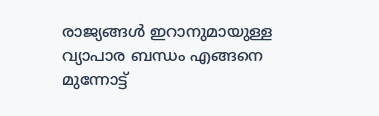രാജ്യങ്ങൾ ഇറാനുമായുള്ള വ്യാപാര ബന്ധം എങ്ങനെ മുന്നോട്ട്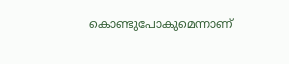കൊണ്ടുപോകുമെന്നാണ്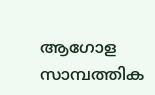ആഗോള സാമ്പത്തിക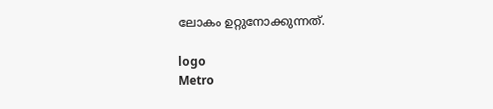ലോകം ഉറ്റുനോക്കുന്നത്.

logo
Metro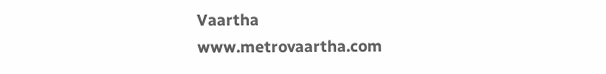Vaartha
www.metrovaartha.com